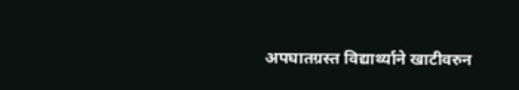अपघातग्रस्त विद्यार्थ्याने खाटीवरुन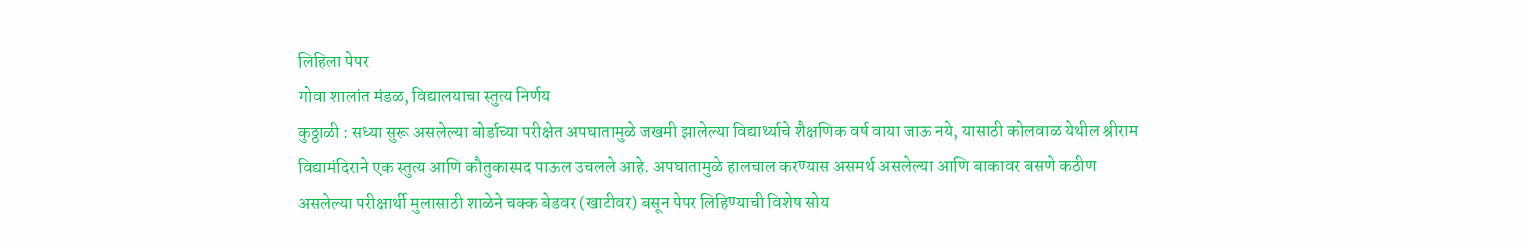लिहिला पेपर
गोवा शालांत मंडळ, विद्यालयाचा स्तुत्य निर्णय
कुठ्ठाळी : सध्या सुरू असलेल्या बोर्डाच्या परीक्षेत अपघातामुळे जखमी झालेल्या विद्यार्थ्याचे शैक्षणिक वर्ष वाया जाऊ नये, यासाठी कोलवाळ येथील श्रीराम विद्यामंदिराने एक स्तुत्य आणि कौतुकास्पद पाऊल उचलले आहे. अपघातामुळे हालचाल करण्यास असमर्थ असलेल्या आणि बाकावर बसणे कठीण असलेल्या परीक्षार्थी मुलासाठी शाळेने चक्क बेडवर (खाटीवर) बसून पेपर लिहिण्याची विशेष सोय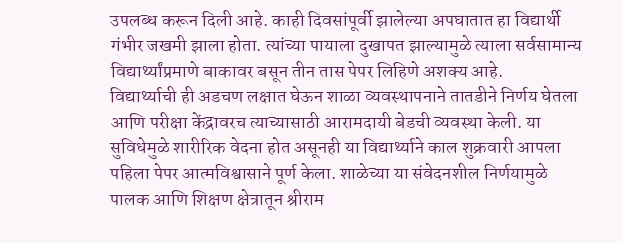उपलब्ध करून दिली आहे. काही दिवसांपूर्वी झालेल्या अपघातात हा विद्यार्थी गंभीर जखमी झाला होता. त्यांच्या पायाला दुखापत झाल्यामुळे त्याला सर्वसामान्य विद्यार्थ्यांप्रमाणे बाकावर बसून तीन तास पेपर लिहिणे अशक्य आहे.
विद्यार्थ्याची ही अडचण लक्षात घेऊन शाळा व्यवस्थापनाने तातडीने निर्णय घेतला आणि परीक्षा केंद्रावरच त्याच्यासाठी आरामदायी बेडची व्यवस्था केली. या सुविधेमुळे शारीरिक वेदना होत असूनही या विद्यार्थ्याने काल शुक्रवारी आपला पहिला पेपर आत्मविश्वासाने पूर्ण केला. शाळेच्या या संवेदनशील निर्णयामुळे पालक आणि शिक्षण क्षेत्रातून श्रीराम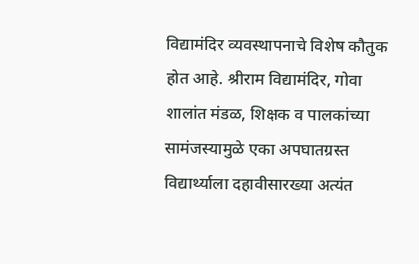विद्यामंदिर व्यवस्थापनाचे विशेष कौतुक होत आहे. श्रीराम विद्यामंदिर, गोवा शालांत मंडळ, शिक्षक व पालकांच्या सामंजस्यामुळे एका अपघातग्रस्त विद्यार्थ्याला दहावीसारख्या अत्यंत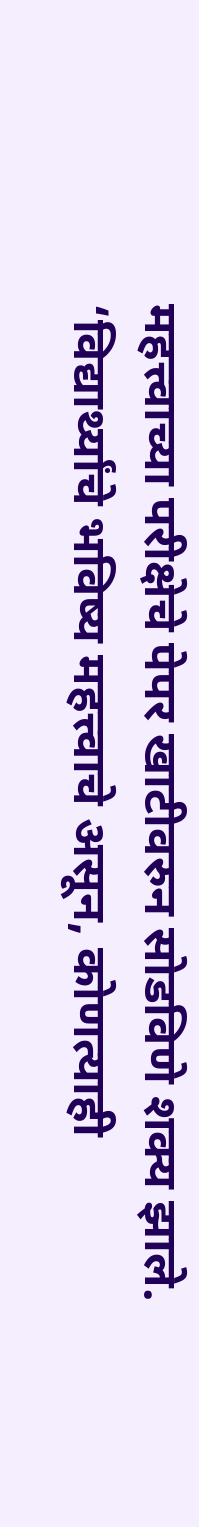महत्त्वाच्या परीक्षेचे पेपर खाटीवरुन सोडविणे शक्य झाले.
‘विद्यार्थ्यांचे भविष्य महत्त्वाचे असून, कोणत्याही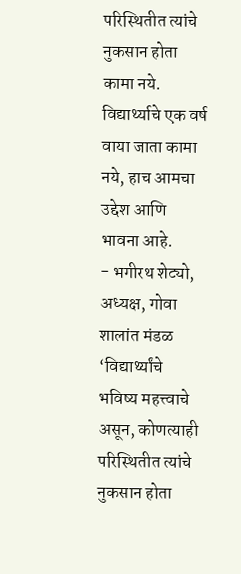परिस्थितीत त्यांचे नुकसान होता कामा नये. विद्यार्थ्याचे एक वर्ष वाया जाता कामा नये, हाच आमचा उद्देश आणि भावना आहे.
- भगीरथ शेट्यो, अध्यक्ष, गोवा शालांत मंडळ
‘विद्यार्थ्यांचे भविष्य महत्त्वाचे असून, कोणत्याही परिस्थितीत त्यांचे नुकसान होता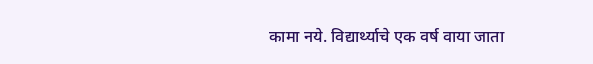कामा नये. विद्यार्थ्याचे एक वर्ष वाया जाता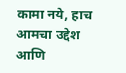कामा नये, हाच आमचा उद्देश आणि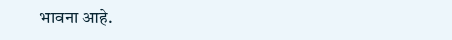भावना आहे.